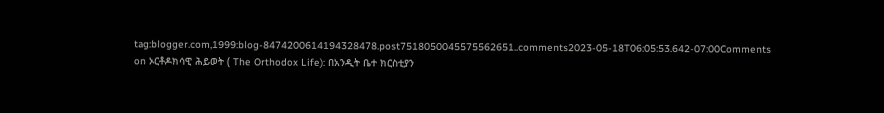tag:blogger.com,1999:blog-8474200614194328478.post7518050045575562651..comments2023-05-18T06:05:53.642-07:00Comments on ኦርቶዶክሳዊ ሕይወት ( The Orthodox Life): በአንዲት ቤተ ክርስቲያን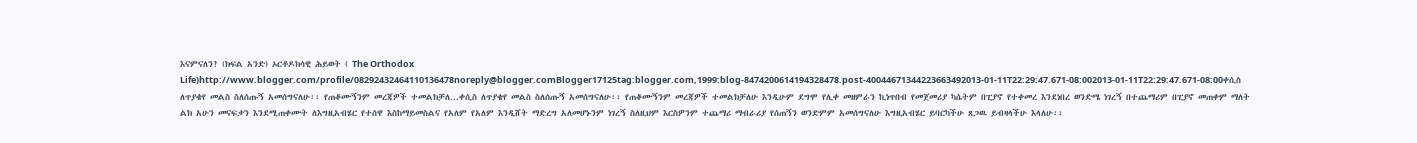እናምናለን? (ክፍል አንድ) ኦርቶዶክሳዊ ሕይወት ( The Orthodox Life)http://www.blogger.com/profile/08292432464110136478noreply@blogger.comBlogger17125tag:blogger.com,1999:blog-8474200614194328478.post-40044671344223663492013-01-11T22:29:47.671-08:002013-01-11T22:29:47.671-08:00ቀሲስ ለጥያቄየ መልስ ስለሰጡኝ አመሰግናለሁ፡፡ የጠቆሙኝንም መረጃዎች ተመልክቻለ...ቀሲስ ለጥያቄየ መልስ ስለሰጡኝ አመሰግናለሁ፡፡ የጠቆሙኝንም መረጃዎች ተመልክቻለሁ እንዲሁም ደግሞ የሊቀ መዘምራን ኪነጥበብ የመጀመሪያ ካሴትም በፒያኖ የተቀመረ እንደነበረ ወንድሜ ነገረኝ በተጨማሪም በፒያኖ መጠቀም ማለት ልክ አሁን መናፍቃን እንደሚጠቀሙት ለእግዚአብሄር የተሰዋ እስከማይመስልና የአለም የአለም እንዲሸት ማድረግ አለመሆኑንም ነገረኝ ስለዚህም እርስዎንም ተጨማሪ ማብራሪያ የሰጠኝን ወንድምም አመሰግናለሁ እግዚአብሄር ይባርካችሁ ጸጋዉ ይብዛላችሁ እላለሁ፡፡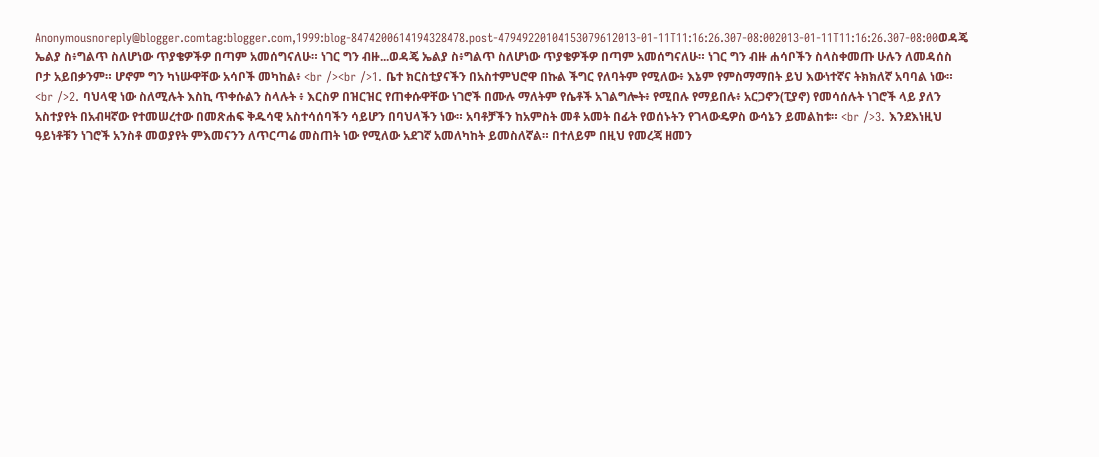Anonymousnoreply@blogger.comtag:blogger.com,1999:blog-8474200614194328478.post-47949220104153079612013-01-11T11:16:26.307-08:002013-01-11T11:16:26.307-08:00ወዳጄ ኤልያ ስ፥ግልጥ ስለሆነው ጥያቄዎችዎ በጣም አመሰግናለሁ። ነገር ግን ብዙ...ወዳጄ ኤልያ ስ፥ግልጥ ስለሆነው ጥያቄዎችዎ በጣም አመሰግናለሁ። ነገር ግን ብዙ ሐሳቦችን ስላስቀመጡ ሁሉን ለመዳሰስ ቦታ አይበቃንም። ሆኖም ግን ካነሡዋቸው አሳቦች መካከል፥ <br /><br />1. ቤተ ክርስቲያናችን በአስተምህሮዋ በኩል ችግር የለባትም የሚለው፥ እኔም የምስማማበት ይህ እውነተኛና ትክክለኛ አባባል ነው። <br />2. ባህላዊ ነው ስለሚሉት እስኪ ጥቀሱልን ስላሉት ፥ እርስዎ በዝርዝር የጠቀሱዋቸው ነገሮች በሙሉ ማለትም የሴቶች አገልግሎት፥ የሚበሉ የማይበሉ፥ አርጋኖን(ፒያኖ) የመሳሰሉት ነገሮች ላይ ያለን አስተያየት በአብዛኛው የተመሠረተው በመጽሐፍ ቅዱሳዊ አስተሳሰባችን ሳይሆን በባህላችን ነው። አባቶቻችን ከአምስት መቶ አመት በፊት የወሰኑትን የገላውዴዎስ ውሳኔን ይመልከቱ። <br />3. እንደእነዚህ ዓይነቶቹን ነገሮች አንስቶ መወያየት ምእመናንን ለጥርጣሬ መስጠት ነው የሚለው አደገኛ አመለካከት ይመስለኛል። በተለይም በዚህ የመረጃ ዘመን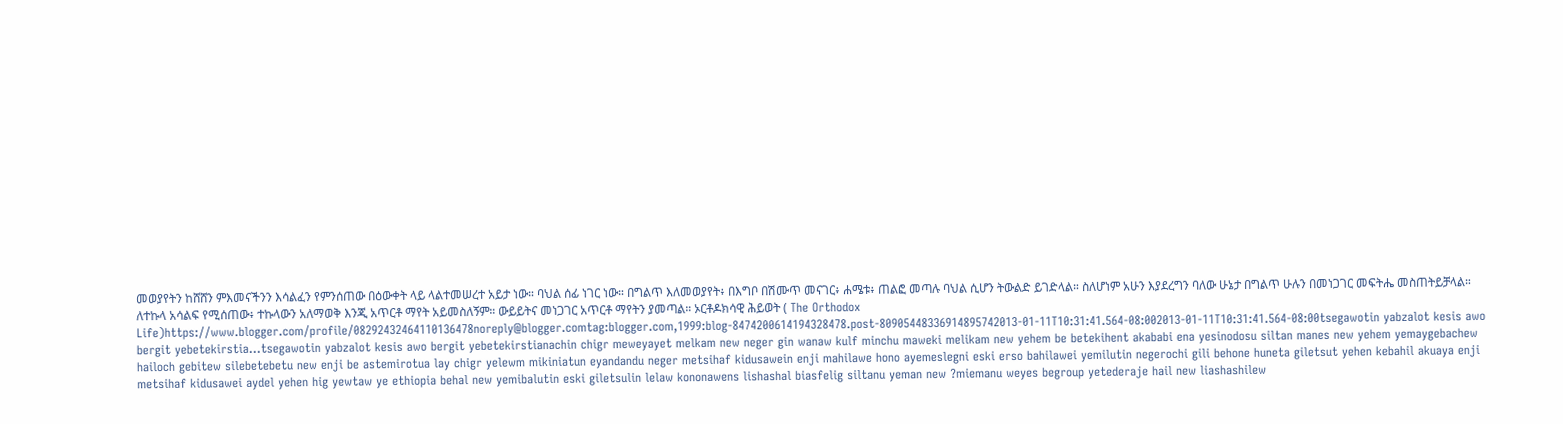መወያየትን ከሸሸን ምእመናችንን እሳልፈን የምንሰጠው በዕውቀት ላይ ላልተመሠረተ አይታ ነው። ባህል ሰፊ ነገር ነው። በግልጥ እለመወያየት፥ በእግቦ በሽሙጥ መናገር፥ ሐሜቱ፥ ጠልፎ መጣሉ ባህል ሲሆን ትውልድ ይገድላል። ስለሆነም አሁን እያደረግን ባለው ሁኔታ በግልጥ ሁሉን በመነጋገር መፍትሔ መስጠትይቻላል። ለተኩላ አሳልፍ የሚሰጠው፥ ተኩላውን አለማወቅ እንጂ አጥርቶ ማየት አይመስለኝም። ውይይትና መነጋገር አጥርቶ ማየትን ያመጣል። ኦርቶዶክሳዊ ሕይወት ( The Orthodox Life)https://www.blogger.com/profile/08292432464110136478noreply@blogger.comtag:blogger.com,1999:blog-8474200614194328478.post-80905448336914895742013-01-11T10:31:41.564-08:002013-01-11T10:31:41.564-08:00tsegawotin yabzalot kesis awo bergit yebetekirstia...tsegawotin yabzalot kesis awo bergit yebetekirstianachin chigr meweyayet melkam new neger gin wanaw kulf minchu maweki melikam new yehem be betekihent akababi ena yesinodosu siltan manes new yehem yemaygebachew hailoch gebitew silebetebetu new enji be astemirotua lay chigr yelewm mikiniatun eyandandu neger metsihaf kidusawein enji mahilawe hono ayemeslegni eski erso bahilawei yemilutin negerochi gili behone huneta giletsut yehen kebahil akuaya enji metsihaf kidusawei aydel yehen hig yewtaw ye ethiopia behal new yemibalutin eski giletsulin lelaw kononawens lishashal biasfelig siltanu yeman new ?miemanu weyes begroup yetederaje hail new liashashilew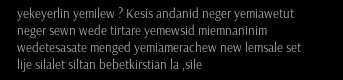yekeyerlin yemilew ? Kesis andanid neger yemiawetut neger sewn wede tirtare yemewsid miemnaninim wedetesasate menged yemiamerachew new lemsale set lije silalet siltan bebetkirstian la ,sile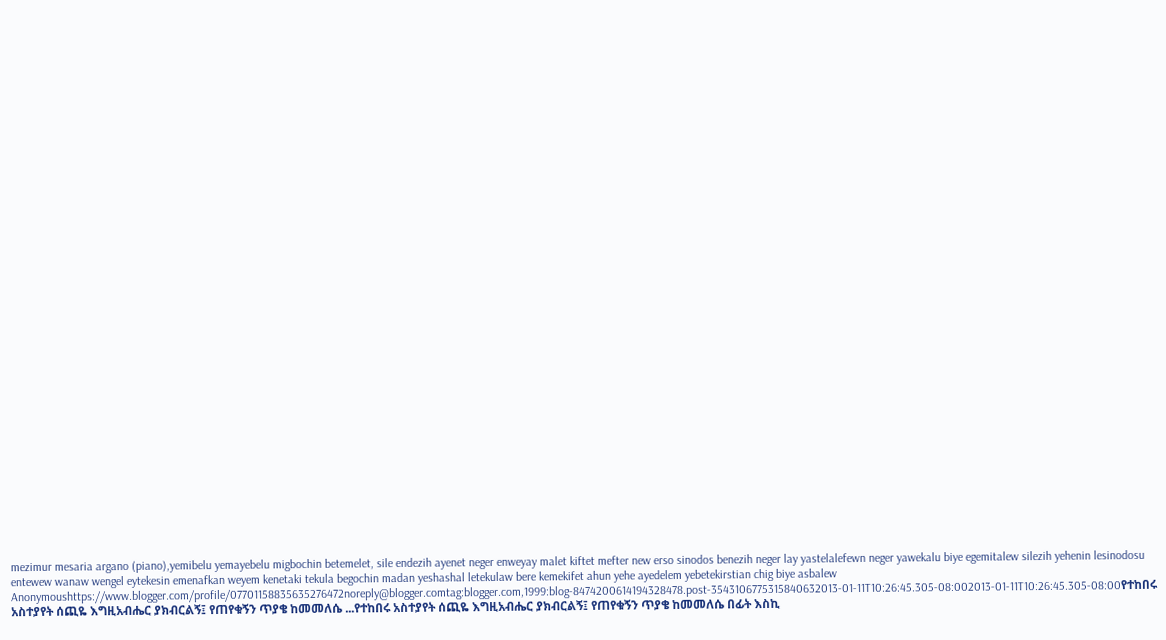mezimur mesaria argano (piano),yemibelu yemayebelu migbochin betemelet, sile endezih ayenet neger enweyay malet kiftet mefter new erso sinodos benezih neger lay yastelalefewn neger yawekalu biye egemitalew silezih yehenin lesinodosu entewew wanaw wengel eytekesin emenafkan weyem kenetaki tekula begochin madan yeshashal letekulaw bere kemekifet ahun yehe ayedelem yebetekirstian chig biye asbalew Anonymoushttps://www.blogger.com/profile/07701158835635276472noreply@blogger.comtag:blogger.com,1999:blog-8474200614194328478.post-3543106775315840632013-01-11T10:26:45.305-08:002013-01-11T10:26:45.305-08:00የተከበሩ አስተያየት ሰጪዬ እግዚአብሔር ያክብርልኝ፤ የጠየቁኝን ጥያቄ ከመመለሴ ...የተከበሩ አስተያየት ሰጪዬ እግዚአብሔር ያክብርልኝ፤ የጠየቁኝን ጥያቄ ከመመለሴ በፊት እስኪ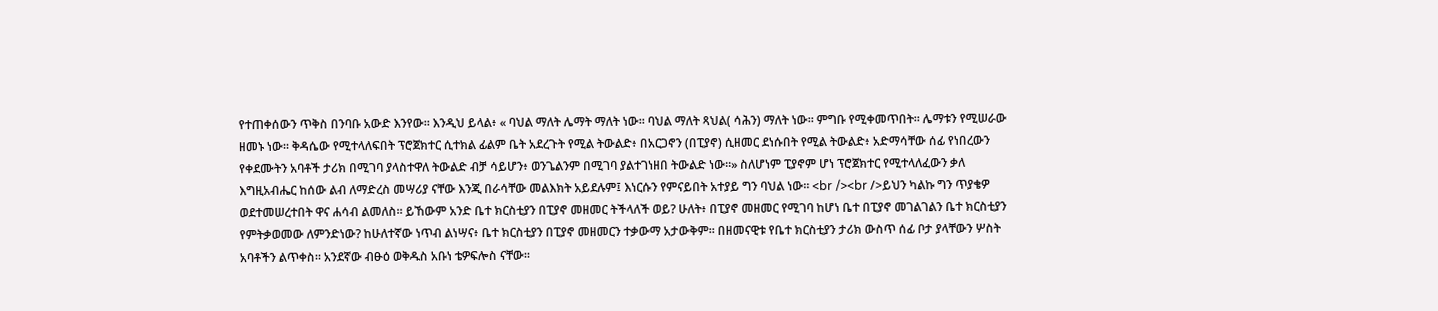የተጠቀሰውን ጥቅስ በንባቡ አውድ እንየው። እንዲህ ይላል፥ « ባህል ማለት ሌማት ማለት ነው። ባህል ማለት ጻህል( ሳሕን) ማለት ነው። ምግቡ የሚቀመጥበት። ሌማቱን የሚሠራው ዘመኑ ነው። ቅዳሴው የሚተላለፍበት ፕሮጀክተር ሲተክል ፊልም ቤት አደረጉት የሚል ትውልድ፥ በአርጋኖን (በፒያኖ) ሲዘመር ደነሱበት የሚል ትውልድ፥ አድማሳቸው ሰፊ የነበረውን የቀደሙትን አባቶች ታሪክ በሚገባ ያላስተዋለ ትውልድ ብቻ ሳይሆን፥ ወንጌልንም በሚገባ ያልተገነዘበ ትውልድ ነው።» ስለሆነም ፒያኖም ሆነ ፕሮጀክተር የሚተላለፈውን ቃለ እግዚአብሔር ከሰው ልብ ለማድረስ መሣሪያ ናቸው እንጂ በራሳቸው መልእክት አይደሉም፤ እነርሱን የምናይበት አተያይ ግን ባህል ነው። <br /><br />ይህን ካልኩ ግን ጥያቄዎ ወደተመሠረተበት ዋና ሐሳብ ልመለስ። ይኸውም አንድ ቤተ ክርስቲያን በፒያኖ መዘመር ትችላለች ወይ? ሁለት፥ በፒያኖ መዘመር የሚገባ ከሆነ ቤተ በፒያኖ መገልገልን ቤተ ክርስቲያን የምትቃወመው ለምንድነው? ከሁለተኛው ነጥብ ልነሣና፥ ቤተ ክርስቲያን በፒያኖ መዘመርን ተቃውማ አታውቅም። በዘመናዊቱ የቤተ ክርስቲያን ታሪክ ውስጥ ሰፊ ቦታ ያላቸውን ሦስት አባቶችን ልጥቀስ። አንደኛው ብፁዕ ወቅዱስ አቡነ ቴዎፍሎስ ናቸው።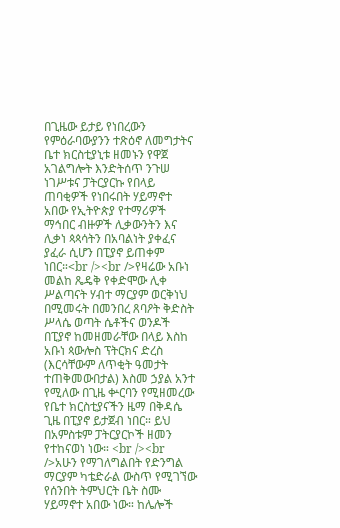በጊዜው ይታይ የነበረውን የምዕራባውያንን ተጽዕኖ ለመግታትና ቤተ ክርስቲያኒቱ ዘመኑን የዋጀ አገልግሎት እንድትሰጥ ንጉሠ ነገሥቱና ፓትርያርኩ የበላይ ጠባቂዎች የነበሩበት ሃይማኖተ አበው የኢትዮጵያ የተማሪዎች ማኅበር ብዙዎች ሊቃውንትን እና ሊቃነ ጳጳሳትን በአባልነት ያቀፈና ያፈራ ሲሆን በፒያኖ ይጠቀም ነበር።<br /><br />የዛሬው አቡነ መልከ ጼዴቅ የቀድሞው ሊቀ ሥልጣናት ሃብተ ማርያም ወርቅነህ በሚመሩት በመንበረ ጸባዖት ቅድስት ሥላሴ ወጣት ሴቶችና ወንዶች በፒያኖ ከመዘመራቸው በላይ እስከ አቡነ ጳውሎስ ፕትርክና ድረስ (እርሳቸውም ለጥቂት ዓመታት ተጠቅመውበታል) እስመ ኃያል አንተ የሚለው በጊዜ ቍርባን የሚዘመረው የቤተ ክርስቲያናችን ዜማ በቅዳሴ ጊዜ በፒያኖ ይታጀብ ነበር። ይህ በአምስቱም ፓትርያርኮች ዘመን የተከናወነ ነው። <br /><br />አሁን የማገለግልበት የድንግል ማርያም ካቴድራል ውስጥ የሚገኘው የሰንበት ትምህርት ቤት ስሙ ሃይማኖተ አበው ነው። ከሌሎች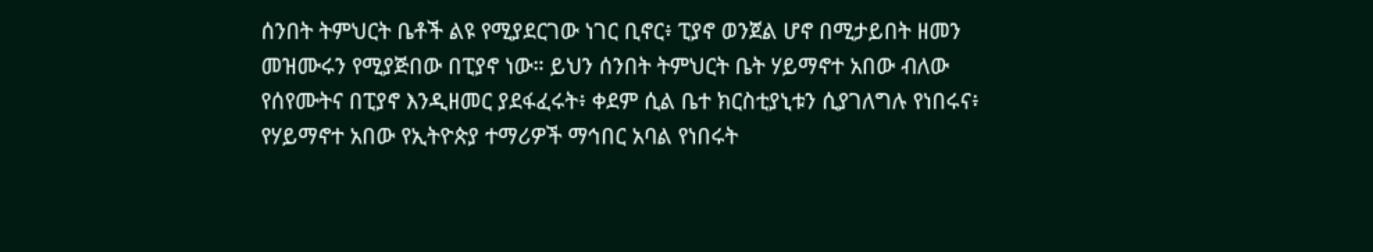ሰንበት ትምህርት ቤቶች ልዩ የሚያደርገው ነገር ቢኖር፥ ፒያኖ ወንጀል ሆኖ በሚታይበት ዘመን መዝሙሩን የሚያጅበው በፒያኖ ነው። ይህን ሰንበት ትምህርት ቤት ሃይማኖተ አበው ብለው የሰየሙትና በፒያኖ እንዲዘመር ያደፋፈሩት፥ ቀደም ሲል ቤተ ክርስቲያኒቱን ሲያገለግሉ የነበሩና፥ የሃይማኖተ አበው የኢትዮጵያ ተማሪዎች ማኅበር አባል የነበሩት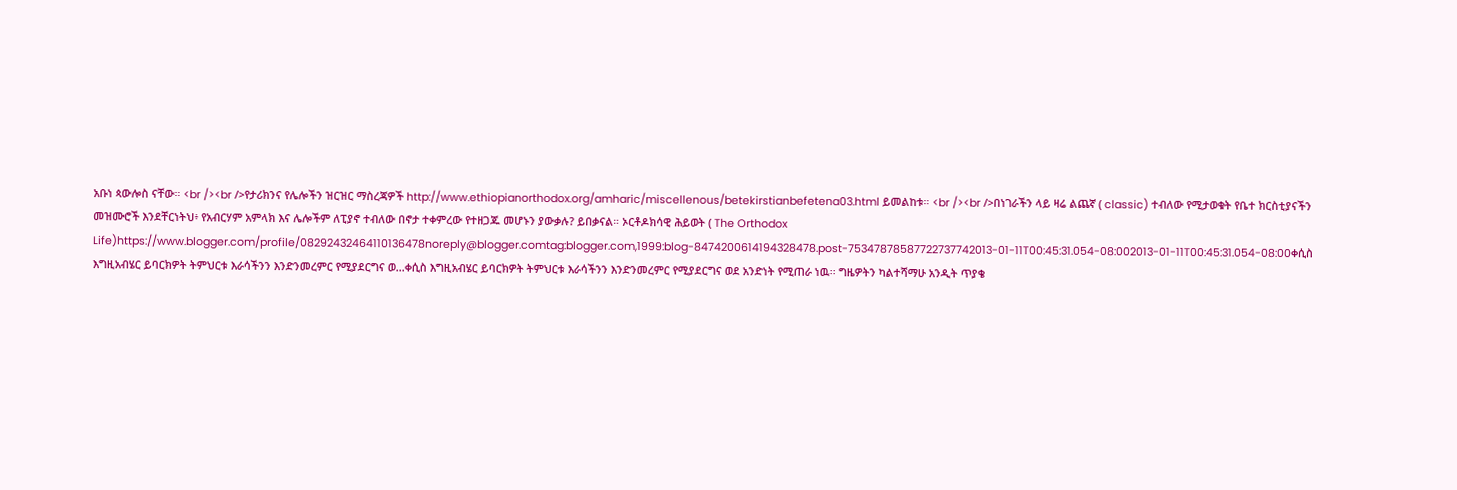አቡነ ጳውሎስ ናቸው። <br /><br />የታሪክንና የሌሎችን ዝርዝር ማስረጃዎች http://www.ethiopianorthodox.org/amharic/miscellenous/betekirstianbefetena03.html ይመልከቱ። <br /><br />በነገራችን ላይ ዛሬ ልጨኛ ( classic) ተብለው የሚታወቁት የቤተ ክርስቲያናችን መዝሙሮች እንደቸርነትህ፥ የአብርሃም አምላክ እና ሌሎችም ለፒያኖ ተብለው በኖታ ተቀምረው የተዘጋጁ መሆኑን ያውቃሉ? ይበቃናል። ኦርቶዶክሳዊ ሕይወት ( The Orthodox Life)https://www.blogger.com/profile/08292432464110136478noreply@blogger.comtag:blogger.com,1999:blog-8474200614194328478.post-75347878587722737742013-01-11T00:45:31.054-08:002013-01-11T00:45:31.054-08:00ቀሲስ እግዚአብሄር ይባርክዎት ትምህርቱ እራሳችንን እንድንመረምር የሚያደርግና ወ...ቀሲስ እግዚአብሄር ይባርክዎት ትምህርቱ እራሳችንን እንድንመረምር የሚያደርግና ወደ አንድነት የሚጠራ ነዉ፡፡ ግዜዎትን ካልተሻማሁ አንዲት ጥያቄ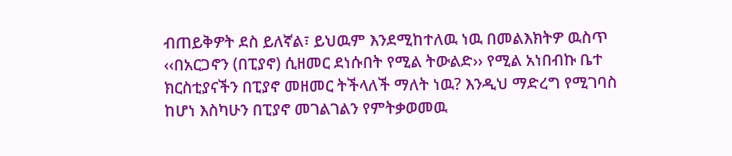ብጠይቅዎት ደስ ይለኛል፣ ይህዉም እንደሚከተለዉ ነዉ በመልእክትዎ ዉስጥ ‹‹በአርጋኖን (በፒያኖ) ሲዘመር ደነሱበት የሚል ትውልድ›› የሚል አነበብኩ ቤተ ክርስቲያናችን በፒያኖ መዘመር ትችላለች ማለት ነዉ? እንዲህ ማድረግ የሚገባስ ከሆነ እስካሁን በፒያኖ መገልገልን የምትቃወመዉ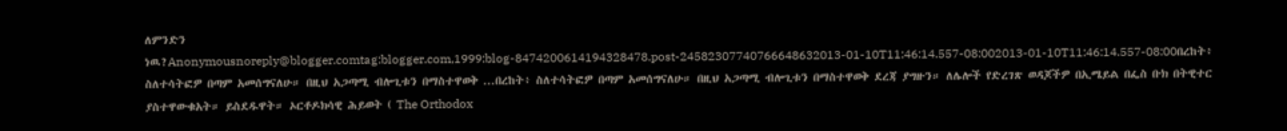ለምንድን ነዉ?Anonymousnoreply@blogger.comtag:blogger.com,1999:blog-8474200614194328478.post-24582307740766648632013-01-10T11:46:14.557-08:002013-01-10T11:46:14.557-08:00በረከት፥ ስለተሳትፎዎ በጣም አመሰግናለሁ። በዚህ አጋጣሚ ብሎጊቱን በማስተዋወቅ ...በረከት፥ ስለተሳትፎዎ በጣም አመሰግናለሁ። በዚህ አጋጣሚ ብሎጊቱን በማስተዋወቅ ደረጃ ያግዙን። ለሌሎች የድረገጽ ወዳጆችዎ በኢሜይል በፌስ ቡክ በትዊተር ያስተዋውቁአት። ይስደዱዋት። ኦርቶዶክሳዊ ሕይወት ( The Orthodox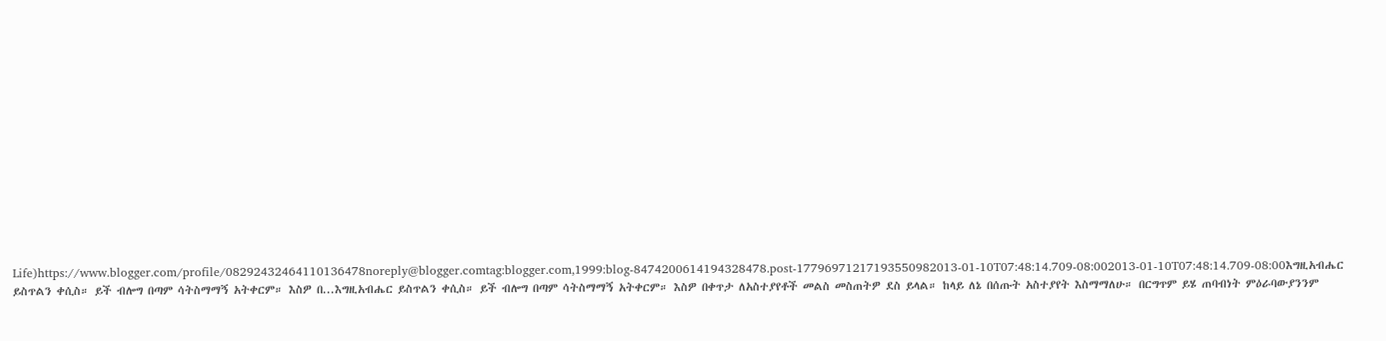Life)https://www.blogger.com/profile/08292432464110136478noreply@blogger.comtag:blogger.com,1999:blog-8474200614194328478.post-17796971217193550982013-01-10T07:48:14.709-08:002013-01-10T07:48:14.709-08:00እግዚአብሔር ይስጥልን ቀሲስ። ይች ብሎግ በጣም ሳትስማማኝ አትቀርም። እስዎ በ...እግዚአብሔር ይስጥልን ቀሲስ። ይች ብሎግ በጣም ሳትስማማኝ አትቀርም። እስዎ በቀጥታ ለአስተያየቶች መልስ መስጠትዎ ደስ ይላል። ከላይ ለኔ በሰጡት አስተያየት እስማማለሁ። በርግጥም ይሄ ጠባብነት ምዕራባውያንንም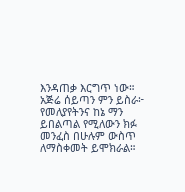እንዳጠቃ እርግጥ ነው። አጅሬ ሰይጣን ምን ይስራ፦ የመለያየትንና ከኔ ማን ይበልጣል የሚለውን ክፉ መንፈስ በሁሉም ውስጥ ለማስቀመት ይሞክራል።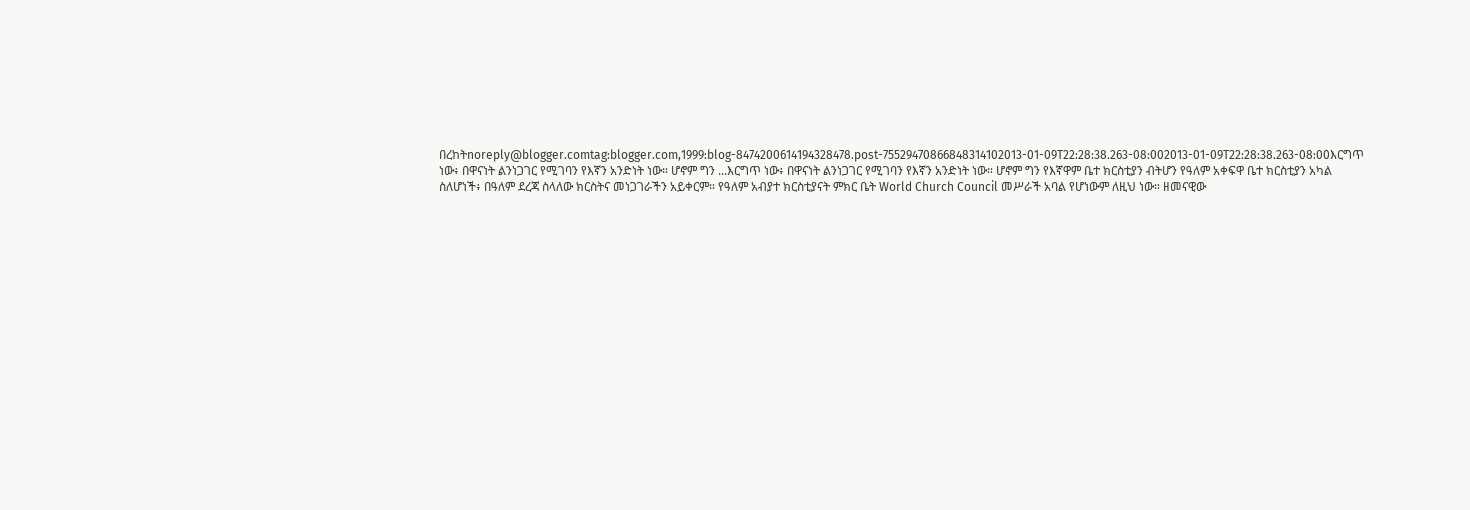በረከትnoreply@blogger.comtag:blogger.com,1999:blog-8474200614194328478.post-75529470866848314102013-01-09T22:28:38.263-08:002013-01-09T22:28:38.263-08:00እርግጥ ነው፥ በዋናነት ልንነጋገር የሚገባን የእኛን አንድነት ነው። ሆኖም ግን ...እርግጥ ነው፥ በዋናነት ልንነጋገር የሚገባን የእኛን አንድነት ነው። ሆኖም ግን የእኛዋም ቤተ ክርስቲያን ብትሆን የዓለም አቀፍዋ ቤተ ክርስቲያን አካል ስለሆነች፥ በዓለም ደረጃ ስላለው ክርስትና መነጋገራችን አይቀርም። የዓለም አብያተ ክርስቲያናት ምክር ቤት World Church Council መሥራች አባል የሆነውም ለዚህ ነው። ዘመናዊው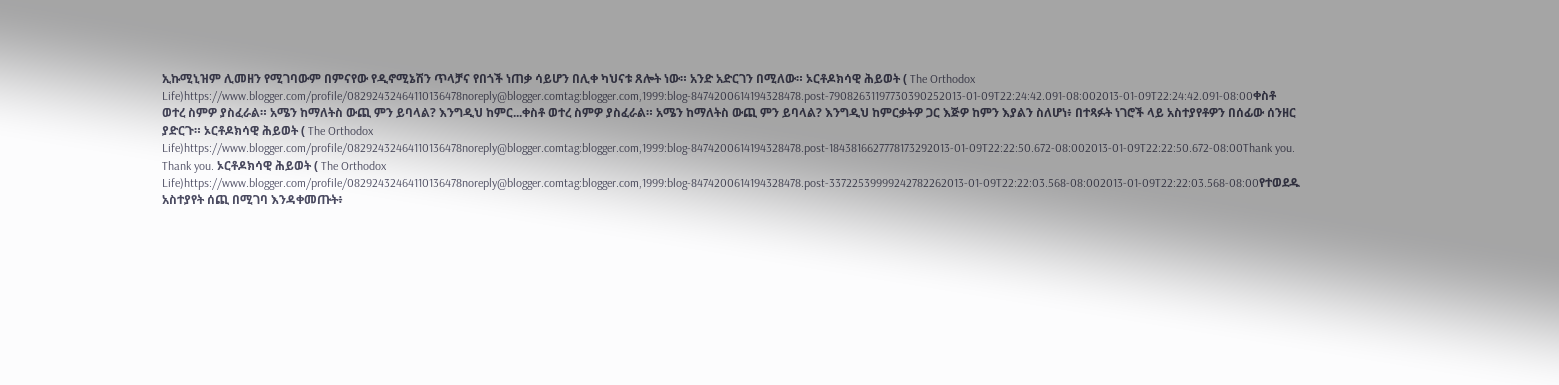ኢኩሚኒዝም ሊመዘን የሚገባውም በምናየው የዲኖሚኔሽን ጥላቻና የበጎች ነጠቃ ሳይሆን በሊቀ ካህናቱ ጸሎት ነው። አንድ አድርገን በሚለው። ኦርቶዶክሳዊ ሕይወት ( The Orthodox Life)https://www.blogger.com/profile/08292432464110136478noreply@blogger.comtag:blogger.com,1999:blog-8474200614194328478.post-79082631197730390252013-01-09T22:24:42.091-08:002013-01-09T22:24:42.091-08:00ቀስቶ ወተረ ስምዎ ያስፈራል። አሜን ከማለትስ ውጪ ምን ይባላል? እንግዲህ ከምር...ቀስቶ ወተረ ስምዎ ያስፈራል። አሜን ከማለትስ ውጪ ምን ይባላል? እንግዲህ ከምርቃትዎ ጋር እጅዎ ከምን እያልን ስለሆነ፥ በተጻፉት ነገሮች ላይ አስተያየቶዎን በሰፊው ሰንዘር ያድርጉ። ኦርቶዶክሳዊ ሕይወት ( The Orthodox Life)https://www.blogger.com/profile/08292432464110136478noreply@blogger.comtag:blogger.com,1999:blog-8474200614194328478.post-1843816627778173292013-01-09T22:22:50.672-08:002013-01-09T22:22:50.672-08:00Thank you. Thank you. ኦርቶዶክሳዊ ሕይወት ( The Orthodox Life)https://www.blogger.com/profile/08292432464110136478noreply@blogger.comtag:blogger.com,1999:blog-8474200614194328478.post-33722539999242782262013-01-09T22:22:03.568-08:002013-01-09T22:22:03.568-08:00የተወደዱ አስተያየት ሰጪ በሚገባ እንዳቀመጡት፥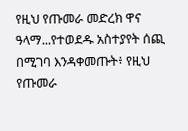የዚህ የጡመራ መድረክ ዋና ዓላማ...የተወደዱ አስተያየት ሰጪ በሚገባ እንዳቀመጡት፥ የዚህ የጡመራ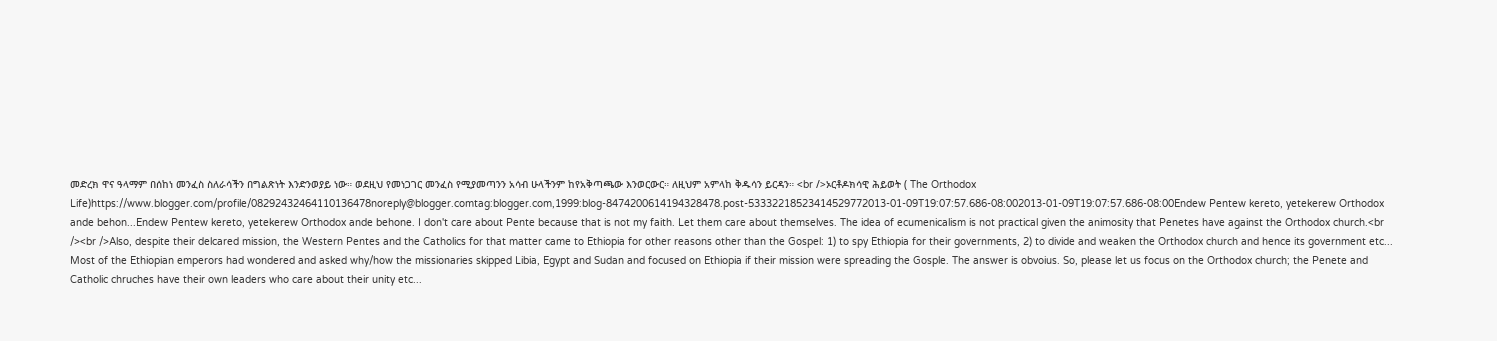መድረክ ዋና ዓላማም በሰከነ መንፈስ ስለራሳችን በግልጽነት እንድንወያይ ነው። ወደዚህ የመነጋገር መንፈስ የሚያመጣንን አሳብ ሁላችንም ከየአቅጣጫው እንወርውር። ለዚህም አምላከ ቅዱሳን ይርዳን። <br />ኦርቶዶክሳዊ ሕይወት ( The Orthodox Life)https://www.blogger.com/profile/08292432464110136478noreply@blogger.comtag:blogger.com,1999:blog-8474200614194328478.post-53332218523414529772013-01-09T19:07:57.686-08:002013-01-09T19:07:57.686-08:00Endew Pentew kereto, yetekerew Orthodox ande behon...Endew Pentew kereto, yetekerew Orthodox ande behone. I don't care about Pente because that is not my faith. Let them care about themselves. The idea of ecumenicalism is not practical given the animosity that Penetes have against the Orthodox church.<br /><br />Also, despite their delcared mission, the Western Pentes and the Catholics for that matter came to Ethiopia for other reasons other than the Gospel: 1) to spy Ethiopia for their governments, 2) to divide and weaken the Orthodox church and hence its government etc... Most of the Ethiopian emperors had wondered and asked why/how the missionaries skipped Libia, Egypt and Sudan and focused on Ethiopia if their mission were spreading the Gosple. The answer is obvoius. So, please let us focus on the Orthodox church; the Penete and Catholic chruches have their own leaders who care about their unity etc...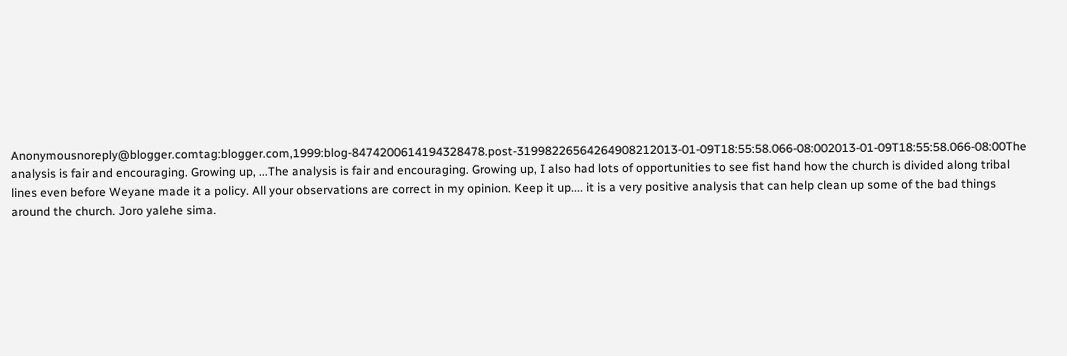Anonymousnoreply@blogger.comtag:blogger.com,1999:blog-8474200614194328478.post-31998226564264908212013-01-09T18:55:58.066-08:002013-01-09T18:55:58.066-08:00The analysis is fair and encouraging. Growing up, ...The analysis is fair and encouraging. Growing up, I also had lots of opportunities to see fist hand how the church is divided along tribal lines even before Weyane made it a policy. All your observations are correct in my opinion. Keep it up.... it is a very positive analysis that can help clean up some of the bad things around the church. Joro yalehe sima.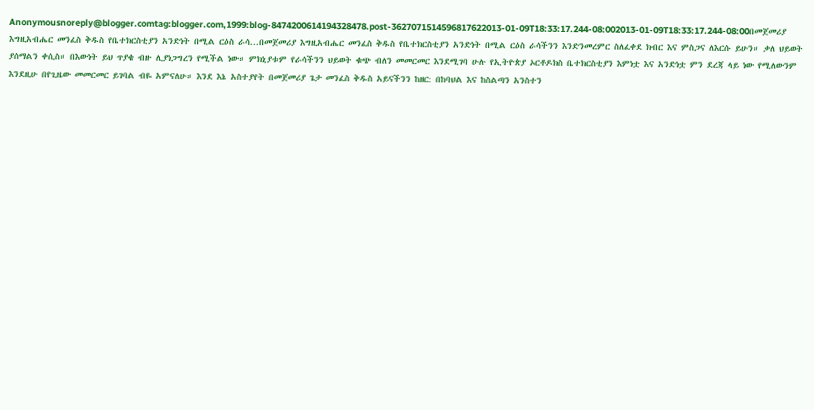Anonymousnoreply@blogger.comtag:blogger.com,1999:blog-8474200614194328478.post-3627071514596817622013-01-09T18:33:17.244-08:002013-01-09T18:33:17.244-08:00በመጀመሪያ እግዚአብሔር መንፈስ ቅዱስ የቤተክርስቲያን አንድነት በሚል ርዕስ ራሳ...በመጀመሪያ እግዚአብሔር መንፈስ ቅዱስ የቤተክርስቲያን አንድነት በሚል ርዕስ ራሳችንን እንድንመረምር ስለፈቀደ ክብር እና ምስጋና ለእርሱ ይሁን። ቃለ ህይወት ያሰማልን ቀሲስ። በእውነት ይህ ጥያቄ ብዙ ሊያነጋግረን የሚችል ነው። ምክኒያቱም የራሳችንን ህይወት ቁጭ ብለን መመርመር እንደሚገባ ሁሉ የኢትዮጵያ ኦርቶዶክስ ቤተክርስቲያን እምነቷ እና አንድነቷ ምን ደረጃ ላይ ነው የሚለውንም እንደዚሁ በየጊዜው መመርመር ይገባል ብዬ አምናለሁ። እንደ እኔ አስተያየት በመጀመሪያ ጌታ መንፈስ ቅዱስ አይናችንን ከዘር: በከባህል እና ከስልጣን አንስተን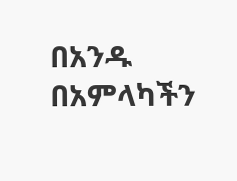በአንዱ በአምላካችን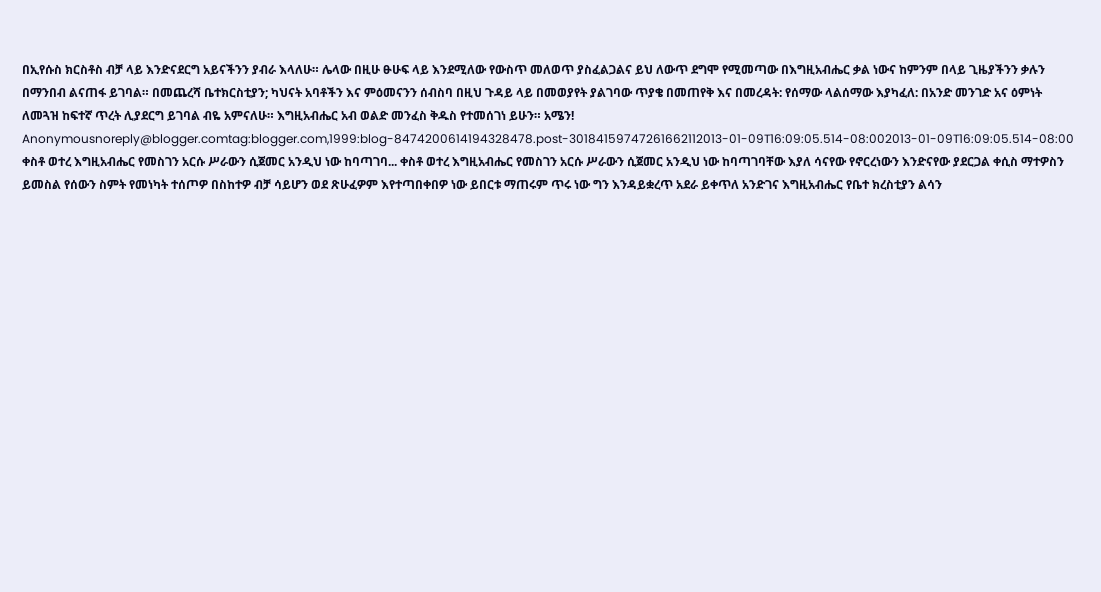በኢየሱስ ክርስቶስ ብቻ ላይ እንድናደርግ አይናችንን ያብራ እላለሁ። ሌላው በዚሁ ፁሁፍ ላይ እንደሚለው የውስጥ መለወጥ ያስፈልጋልና ይህ ለውጥ ደግሞ የሚመጣው በእግዚአብሔር ቃል ነውና ከምንም በላይ ጊዜያችንን ቃሉን በማንበብ ልናጠፋ ይገባል። በመጨረሻ ቤተክርስቲያን; ካህናት አባቶችን እና ምዕመናንን ሰብስባ በዚህ ጉዳይ ላይ በመወያየት ያልገባው ጥያቄ በመጠየቅ እና በመረዳት: የሰማው ላልሰማው እያካፈለ: በአንድ መንገድ አና ዕምነት ለመጓዝ ከፍተኛ ጥረት ሊያደርግ ይገባል ብዬ አምናለሁ። እግዚአብሔር አብ ወልድ መንፈስ ቅዱስ የተመሰገነ ይሁን። አሜን! Anonymousnoreply@blogger.comtag:blogger.com,1999:blog-8474200614194328478.post-30184159747261662112013-01-09T16:09:05.514-08:002013-01-09T16:09:05.514-08:00 ቀስቶ ወተረ እግዚአብሔር የመስገን አርሱ ሥራውን ሲጀመር አንዲህ ነው ከባጣገባ... ቀስቶ ወተረ እግዚአብሔር የመስገን አርሱ ሥራውን ሲጀመር አንዲህ ነው ከባጣገባቸው እያለ ሳናየው የኖርረነውን እንድናየው ያደርጋል ቀሲስ ማተዎስን ይመስል የሰውን ስምት የመነካት ተሰጦዎ በስከተዎ ብቻ ሳይሆን ወደ ጽሁፈዎም እየተጣበቀበዎ ነው ይበርቱ ማጠሩም ጥሩ ነው ግን እንዳይቋረጥ አደራ ይቀጥለ አንድገና እግዚአብሔር የቤተ ክረስቲያን ልሳን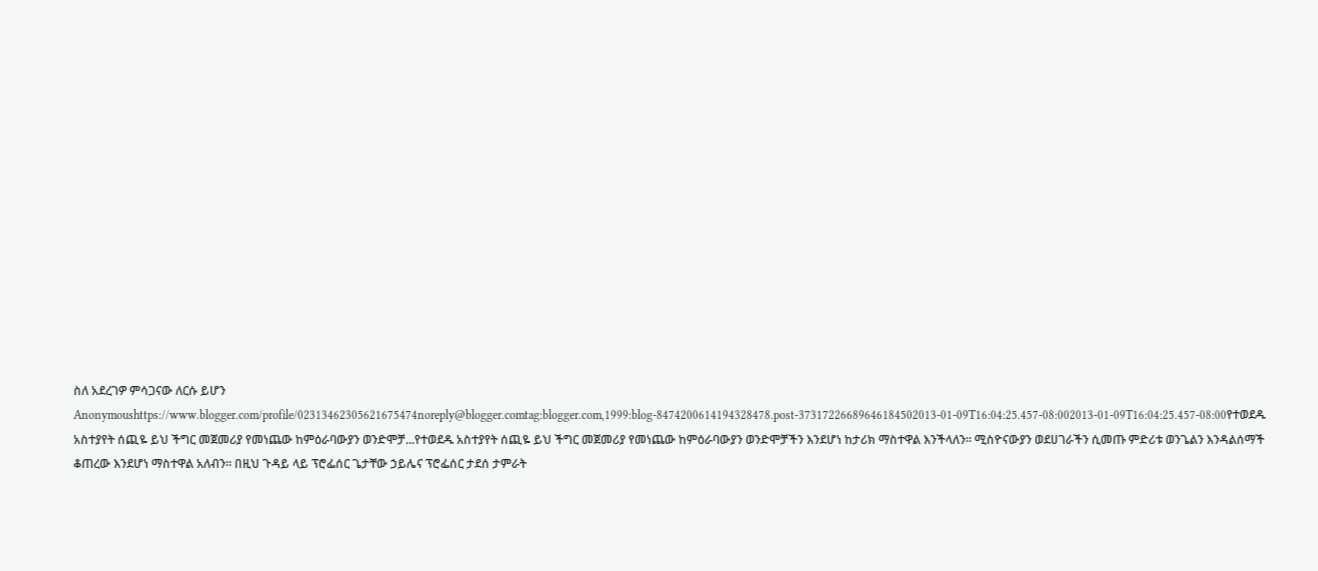ስለ አደረገዎ ምሳጋናው ለርሱ ይሆን Anonymoushttps://www.blogger.com/profile/02313462305621675474noreply@blogger.comtag:blogger.com,1999:blog-8474200614194328478.post-37317226689646184502013-01-09T16:04:25.457-08:002013-01-09T16:04:25.457-08:00የተወደዱ አስተያየት ሰጪዬ ይህ ችግር መጀመሪያ የመነጨው ከምዕራባውያን ወንድሞቻ...የተወደዱ አስተያየት ሰጪዬ ይህ ችግር መጀመሪያ የመነጨው ከምዕራባውያን ወንድሞቻችን እንደሆነ ከታሪክ ማስተዋል እንችላለን። ሚስዮናውያን ወደሀገራችን ሲመጡ ምድሪቱ ወንጌልን እንዳልሰማች ቆጠረው እንደሆነ ማስተዋል አለብን። በዚህ ጉዳይ ላይ ፕሮፌሰር ጌታቸው ኃይሌና ፕሮፌሰር ታደሰ ታምራት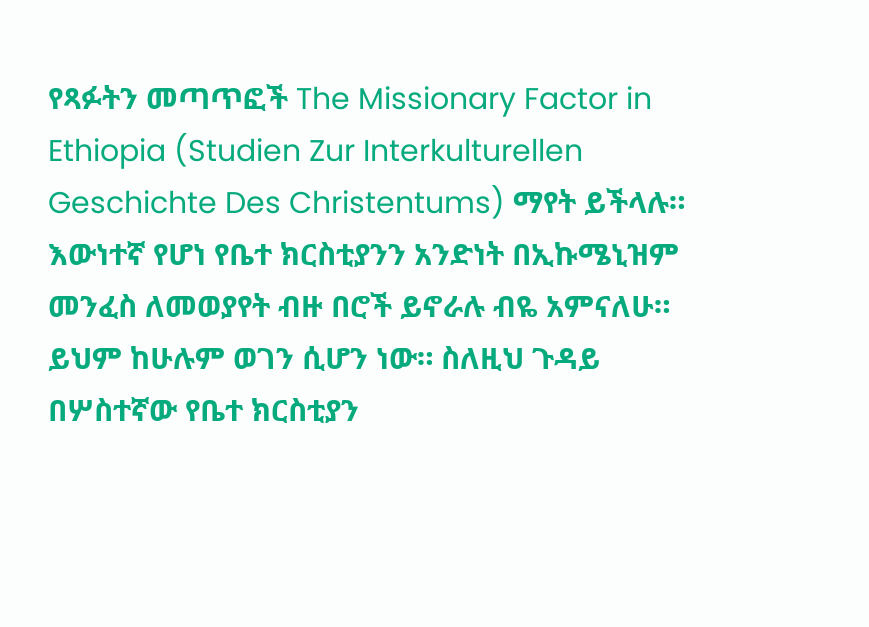የጻፉትን መጣጥፎች The Missionary Factor in Ethiopia (Studien Zur Interkulturellen Geschichte Des Christentums) ማየት ይችላሉ። እውነተኛ የሆነ የቤተ ክርስቲያንን አንድነት በኢኩሜኒዝም መንፈስ ለመወያየት ብዙ በሮች ይኖራሉ ብዬ አምናለሁ። ይህም ከሁሉም ወገን ሲሆን ነው። ስለዚህ ጉዳይ በሦስተኛው የቤተ ክርስቲያን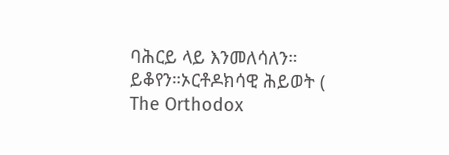ባሕርይ ላይ እንመለሳለን። ይቆየን።ኦርቶዶክሳዊ ሕይወት ( The Orthodox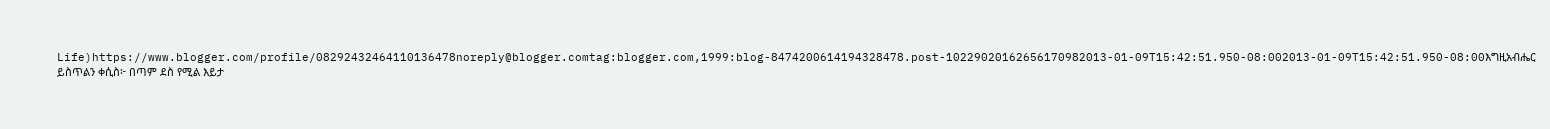Life)https://www.blogger.com/profile/08292432464110136478noreply@blogger.comtag:blogger.com,1999:blog-8474200614194328478.post-10229020162656170982013-01-09T15:42:51.950-08:002013-01-09T15:42:51.950-08:00እግዚአብሔር ይስጥልን ቀሲስ፦ በጣም ደስ የሚል እይታ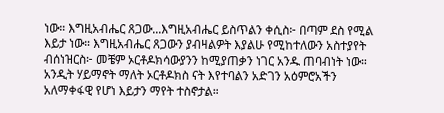ነው። እግዚአብሔር ጸጋው...እግዚአብሔር ይስጥልን ቀሲስ፦ በጣም ደስ የሚል እይታ ነው። እግዚአብሔር ጸጋውን ያብዛልዎት እያልሁ የሚከተለውን አስተያየት ብሰነዝርስ፦ መቼም ኦርቶዶክሳውያንን ከሚያጠቃን ነገር አንዱ ጠባብነት ነው። አንዲት ሃይማኖት ማለት ኦርቶዶክስ ናት እየተባልን አድገን አዕምሮአችን አለማቀፋዊ የሆነ እይታን ማየት ተስኖታል።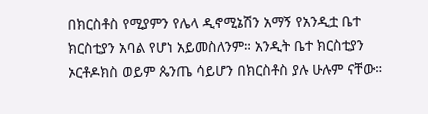በክርስቶስ የሚያምን የሌላ ዲኖሚኔሽን አማኝ የአንዲቷ ቤተ ክርስቲያን አባል የሆነ አይመስለንም። አንዲት ቤተ ክርስቲያን ኦርቶዶክስ ወይም ጴንጤ ሳይሆን በክርስቶስ ያሉ ሁሉም ናቸው።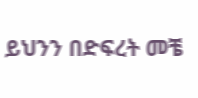ይህንን በድፍረት መቼ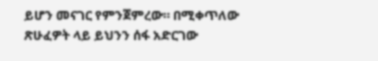ይሆን መናገር የምንጀምረው። በሚቀጥለው ጽሁፈዎት ላይ ይህንን ሰፋ አድርገው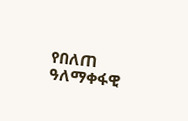የበለጠ ዓለማቀፋዊ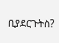ቢያደርጉትስ?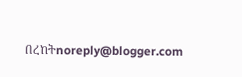በረከትnoreply@blogger.com